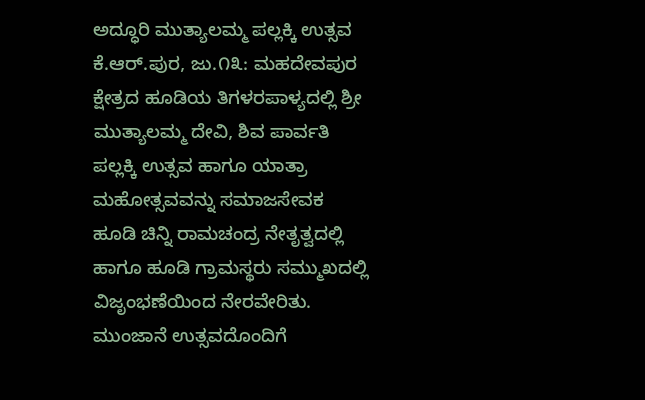ಅದ್ಧೂರಿ ಮುತ್ಯಾಲಮ್ಮ ಪಲ್ಲಕ್ಕಿ ಉತ್ಸವ
ಕೆ.ಆರ್.ಪುರ, ಜು.೧೩: ಮಹದೇವಪುರ ಕ್ಷೇತ್ರದ ಹೂಡಿಯ ತಿಗಳರಪಾಳ್ಯದಲ್ಲಿ ಶ್ರೀ ಮುತ್ಯಾಲಮ್ಮ ದೇವಿ, ಶಿವ ಪಾರ್ವತಿ ಪಲ್ಲಕ್ಕಿ ಉತ್ಸವ ಹಾಗೂ ಯಾತ್ರಾ ಮಹೋತ್ಸವವನ್ನು ಸಮಾಜಸೇವಕ ಹೂಡಿ ಚಿನ್ನಿ ರಾಮಚಂದ್ರ ನೇತೃತ್ವದಲ್ಲಿ ಹಾಗೂ ಹೂಡಿ ಗ್ರಾಮಸ್ಥರು ಸಮ್ಮುಖದಲ್ಲಿ ವಿಜೃಂಭಣೆಯಿಂದ ನೇರವೇರಿತು.
ಮುಂಜಾನೆ ಉತ್ಸವದೊಂದಿಗೆ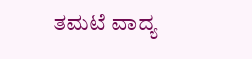ತಮಟೆ ವಾದ್ಯ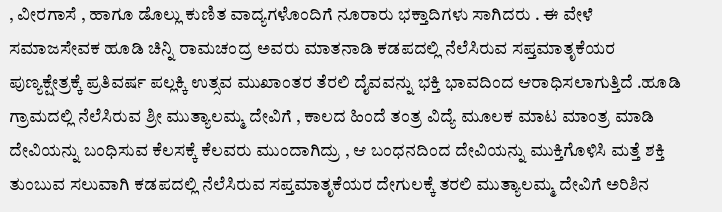, ವೀರಗಾಸೆ , ಹಾಗೂ ಡೊಲ್ಲು ಕುಣಿತ ವಾದ್ಯಗಳೊಂದಿಗೆ ನೂರಾರು ಭಕ್ತಾದಿಗಳು ಸಾಗಿದರು . ಈ ವೇಳೆ ಸಮಾಜಸೇವಕ ಹೂಡಿ ಚಿನ್ನಿ ರಾಮಚಂದ್ರ ಅವರು ಮಾತನಾಡಿ ಕಡಪದಲ್ಲಿ ನೆಲೆಸಿರುವ ಸಪ್ತಮಾತೃಕೆಯರ ಪುಣ್ಯಕ್ಷೇತ್ರಕ್ಕೆ ಪ್ರತಿವರ್ಷ ಪಲ್ಲಕ್ಕಿ ಉತ್ಸವ ಮುಖಾಂತರ ತೆರಲಿ ದೈವವನ್ನು ಭಕ್ತಿ ಭಾವದಿಂದ ಆರಾಧಿಸಲಾಗುತ್ತಿದೆ .ಹೂಡಿ ಗ್ರಾಮದಲ್ಲಿ ನೆಲೆಸಿರುವ ಶ್ರೀ ಮುತ್ಯಾಲಮ್ಮ ದೇವಿಗೆ , ಕಾಲದ ಹಿಂದೆ ತಂತ್ರ ವಿದ್ಯೆ ಮೂಲಕ ಮಾಟ ಮಾಂತ್ರ ಮಾಡಿ ದೇವಿಯನ್ನು ಬಂಧಿಸುವ ಕೆಲಸಕ್ಕೆ ಕೆಲವರು ಮುಂದಾಗಿದ್ರು , ಆ ಬಂಧನದಿಂದ ದೇವಿಯನ್ನು ಮುಕ್ತಿಗೊಳಿಸಿ ಮತ್ತೆ ಶಕ್ತಿ ತುಂಬುವ ಸಲುವಾಗಿ ಕಡಪದಲ್ಲಿ ನೆಲೆಸಿರುವ ಸಪ್ತಮಾತೃಕೆಯರ ದೇಗುಲಕ್ಕೆ ತರಲಿ ಮುತ್ಯಾಲಮ್ಮ ದೇವಿಗೆ ಅರಿಶಿನ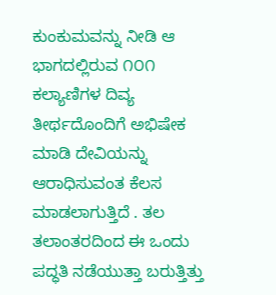ಕುಂಕುಮವನ್ನು ನೀಡಿ ಆ ಭಾಗದಲ್ಲಿರುವ ೧೦೧ ಕಲ್ಯಾಣಿಗಳ ದಿವ್ಯ ತೀರ್ಥದೊಂದಿಗೆ ಅಭಿಷೇಕ ಮಾಡಿ ದೇವಿಯನ್ನು ಆರಾಧಿಸುವಂತ ಕೆಲಸ ಮಾಡಲಾಗುತ್ತಿದೆ . ತಲ ತಲಾಂತರದಿಂದ ಈ ಒಂದು ಪದ್ಧತಿ ನಡೆಯುತ್ತಾ ಬರುತ್ತಿತ್ತು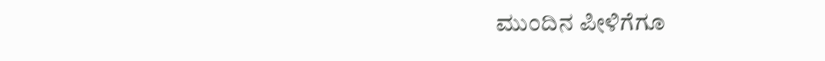ಮುಂದಿನ ಪೀಳಿಗೆಗೂ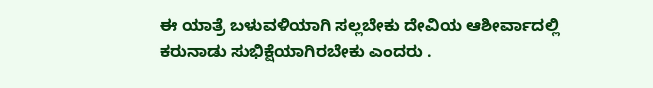ಈ ಯಾತ್ರೆ ಬಳುವಳಿಯಾಗಿ ಸಲ್ಲಬೇಕು ದೇವಿಯ ಆಶೀರ್ವಾದಲ್ಲಿ ಕರುನಾಡು ಸುಭಿಕ್ಷೆಯಾಗಿರಬೇಕು ಎಂದರು .